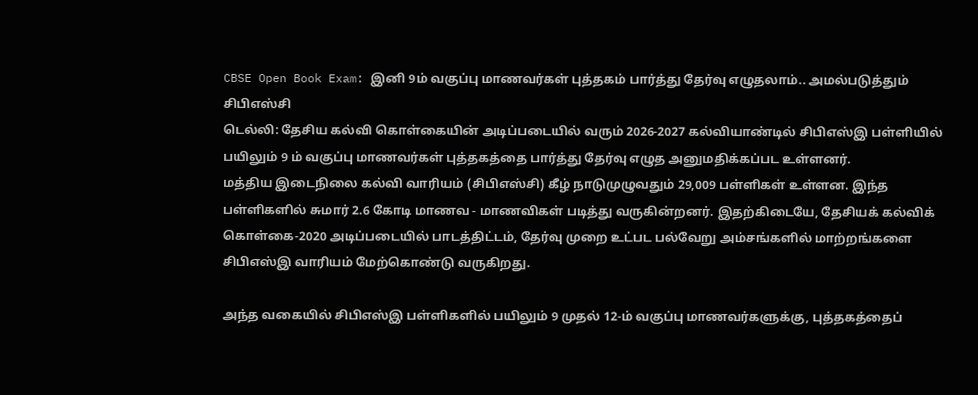CBSE Open Book Exam: இனி 9ம் வகுப்பு மாணவர்கள் புத்தகம் பார்த்து தேர்வு எழுதலாம்.. அமல்படுத்தும் சிபிஎஸ்சி
டெல்லி: தேசிய கல்வி கொள்கையின் அடிப்படையில் வரும் 2026-2027 கல்வியாண்டில் சிபிஎஸ்இ பள்ளியில் பயிலும் 9 ம் வகுப்பு மாணவர்கள் புத்தகத்தை பார்த்து தேர்வு எழுத அனுமதிக்கப்பட உள்ளனர்.
மத்திய இடைநிலை கல்வி வாரியம் (சிபிஎஸ்சி) கீழ் நாடுமுழுவதும் 29,009 பள்ளிகள் உள்ளன. இந்த பள்ளிகளில் சுமார் 2.6 கோடி மாணவ - மாணவிகள் படித்து வருகின்றனர். இதற்கிடையே, தேசியக் கல்விக் கொள்கை-2020 அடிப்படையில் பாடத்திட்டம், தேர்வு முறை உட்பட பல்வேறு அம்சங்களில் மாற்றங்களை சிபிஎஸ்இ வாரியம் மேற்கொண்டு வருகிறது.

அந்த வகையில் சிபிஎஸ்இ பள்ளிகளில் பயிலும் 9 முதல் 12-ம் வகுப்பு மாணவர்களுக்கு, புத்தகத்தைப்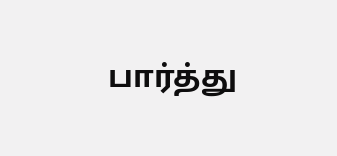பார்த்து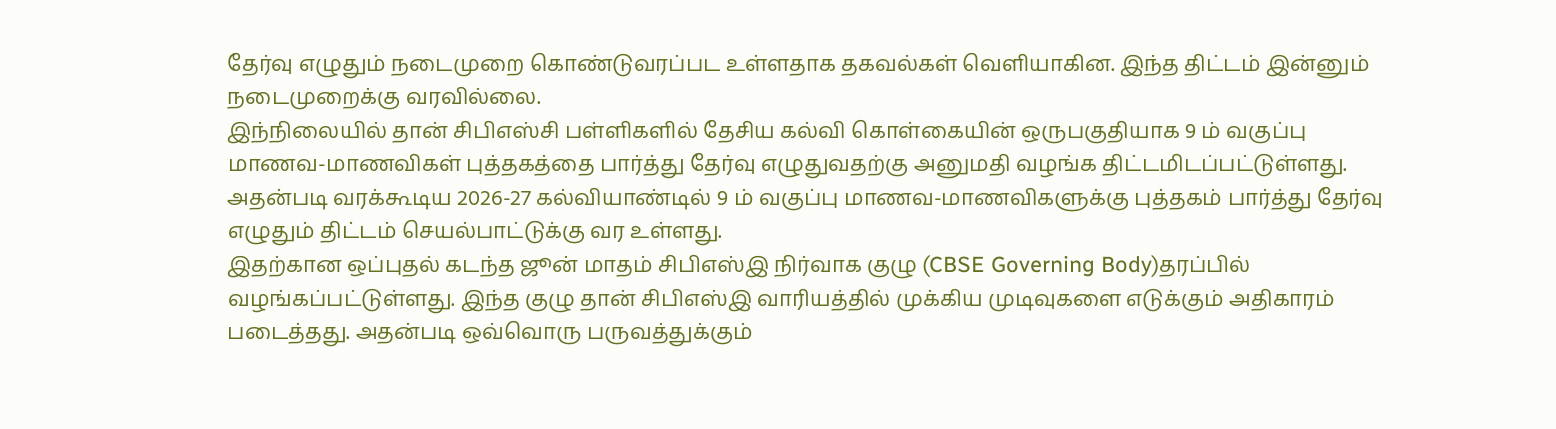தேர்வு எழுதும் நடைமுறை கொண்டுவரப்பட உள்ளதாக தகவல்கள் வெளியாகின. இந்த திட்டம் இன்னும் நடைமுறைக்கு வரவில்லை.
இந்நிலையில் தான் சிபிஎஸ்சி பள்ளிகளில் தேசிய கல்வி கொள்கையின் ஒருபகுதியாக 9 ம் வகுப்பு மாணவ-மாணவிகள் புத்தகத்தை பார்த்து தேர்வு எழுதுவதற்கு அனுமதி வழங்க திட்டமிடப்பட்டுள்ளது. அதன்படி வரக்கூடிய 2026-27 கல்வியாண்டில் 9 ம் வகுப்பு மாணவ-மாணவிகளுக்கு புத்தகம் பார்த்து தேர்வு எழுதும் திட்டம் செயல்பாட்டுக்கு வர உள்ளது.
இதற்கான ஒப்புதல் கடந்த ஜூன் மாதம் சிபிஎஸ்இ நிர்வாக குழு (CBSE Governing Body)தரப்பில் வழங்கப்பட்டுள்ளது. இந்த குழு தான் சிபிஎஸ்இ வாரியத்தில் முக்கிய முடிவுகளை எடுக்கும் அதிகாரம் படைத்தது. அதன்படி ஒவ்வொரு பருவத்துக்கும்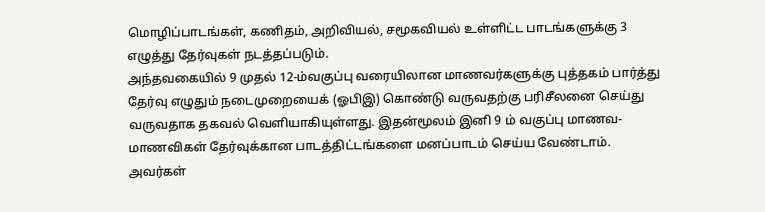மொழிப்பாடங்கள், கணிதம், அறிவியல், சமூகவியல் உள்ளிட்ட பாடங்களுக்கு 3 எழுத்து தேர்வுகள் நடத்தப்படும்.
அந்தவகையில் 9 முதல் 12-ம்வகுப்பு வரையிலான மாணவர்களுக்கு புத்தகம் பார்த்து தேர்வு எழுதும் நடைமுறையைக் (ஓபிஇ) கொண்டு வருவதற்கு பரிசீலனை செய்து வருவதாக தகவல் வெளியாகியுள்ளது. இதன்மூலம் இனி 9 ம் வகுப்பு மாணவ-மாணவிகள் தேர்வுக்கான பாடத்திட்டங்களை மனப்பாடம் செய்ய வேண்டாம். அவர்கள்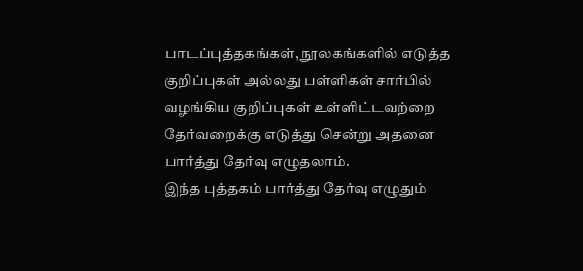பாடப்புத்தகங்கள், நூலகங்களில் எடுத்த குறிப்புகள் அல்லது பள்ளிகள் சார்பில் வழங்கிய குறிப்புகள் உள்ளிட்டவற்றை தேர்வறைக்கு எடுத்து சென்று அதனை பார்த்து தேர்வு எழுதலாம்.
இந்த புத்தகம் பார்த்து தேர்வு எழுதும்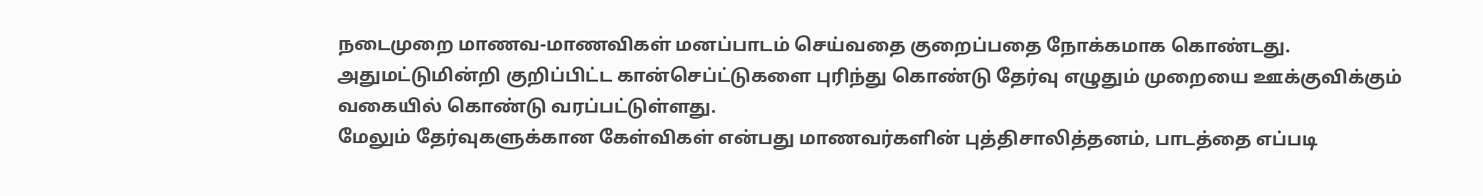நடைமுறை மாணவ-மாணவிகள் மனப்பாடம் செய்வதை குறைப்பதை நோக்கமாக கொண்டது. அதுமட்டுமின்றி குறிப்பிட்ட கான்செப்ட்டுகளை புரிந்து கொண்டு தேர்வு எழுதும் முறையை ஊக்குவிக்கும் வகையில் கொண்டு வரப்பட்டுள்ளது.
மேலும் தேர்வுகளுக்கான கேள்விகள் என்பது மாணவர்களின் புத்திசாலித்தனம், பாடத்தை எப்படி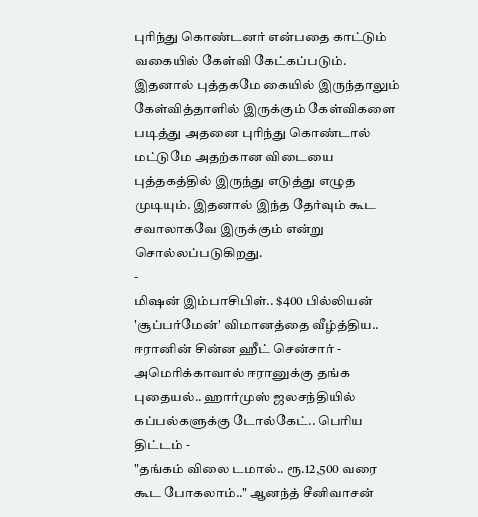புரிந்து கொண்டனர் என்பதை காட்டும் வகையில் கேள்வி கேட்கப்படும். இதனால் புத்தகமே கையில் இருந்தாலும் கேள்வித்தாளில் இருக்கும் கேள்விகளை படித்து அதனை புரிந்து கொண்டால் மட்டுமே அதற்கான விடையை புத்தகத்தில் இருந்து எடுத்து எழுத முடியும். இதனால் இந்த தேர்வும் கூட சவாலாகவே இருக்கும் என்று சொல்லப்படுகிறது.
-
மிஷன் இம்பாசிபிள்.. $400 பில்லியன் 'சூப்பர்மேன்' விமானத்தை வீழ்த்திய.. ஈரானின் சின்ன ஹீட் சென்சார் -
அமெரிக்காவால் ஈரானுக்கு தங்க புதையல்.. ஹார்முஸ் ஜலசந்தியில் கப்பல்களுக்கு டோல்கேட்.. பெரிய திட்டம் -
"தங்கம் விலை டமால்.. ரூ.12,500 வரை கூட போகலாம்.." ஆனந்த் சீனிவாசன்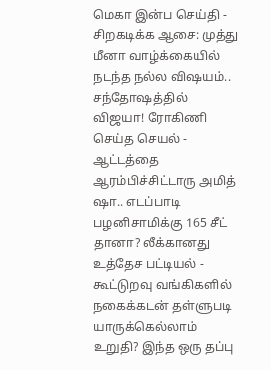மெகா இன்ப செய்தி -
சிறகடிக்க ஆசை: முத்து மீனா வாழ்க்கையில் நடந்த நல்ல விஷயம்.. சந்தோஷத்தில் விஜயா! ரோகிணி செய்த செயல் -
ஆட்டத்தை ஆரம்பிச்சிட்டாரு அமித் ஷா.. எடப்பாடி பழனிசாமிக்கு 165 சீட் தானா? லீக்கானது உத்தேச பட்டியல் -
கூட்டுறவு வங்கிகளில் நகைக்கடன் தள்ளுபடி யாருக்கெல்லாம் உறுதி? இந்த ஒரு தப்பு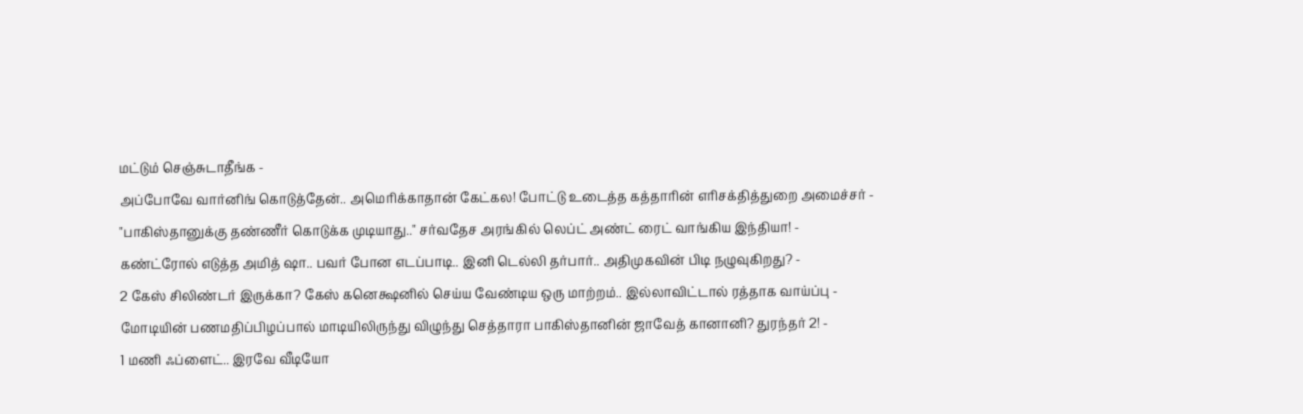மட்டும் செஞ்சுடாதீங்க -
அப்போவே வார்னிங் கொடுத்தேன்.. அமெரிக்காதான் கேட்கல! போட்டு உடைத்த கத்தாரின் எரிசக்தித்துறை அமைச்சர் -
"பாகிஸ்தானுக்கு தண்ணீர் கொடுக்க முடியாது.." சர்வதேச அரங்கில் லெப்ட் அண்ட் ரைட் வாங்கிய இந்தியா! -
கண்ட்ரோல் எடுத்த அமித் ஷா.. பவர் போன எடப்பாடி.. இனி டெல்லி தர்பார்.. அதிமுகவின் பிடி நழுவுகிறது? -
2 கேஸ் சிலிண்டர் இருக்கா? கேஸ் கனெக்ஷனில் செய்ய வேண்டிய ஒரு மாற்றம்.. இல்லாவிட்டால் ரத்தாக வாய்ப்பு -
மோடியின் பணமதிப்பிழப்பால் மாடியிலிருந்து விழுந்து செத்தாரா பாகிஸ்தானின் ஜாவேத் கானானி? துரந்தர் 2! -
1 மணி ஃப்ளைட்.. இரவே வீடியோ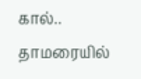கால்.. தாமரையில்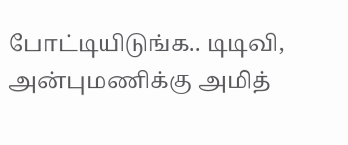போட்டியிடுங்க.. டிடிவி, அன்புமணிக்கு அமித்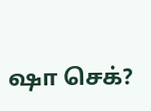ஷா செக்?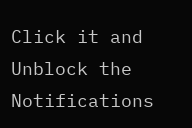Click it and Unblock the Notifications